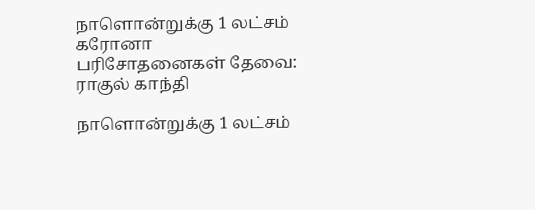நாளொன்றுக்கு 1 லட்சம் கரோனா பரிசோதனைகள் தேவை: ராகுல் காந்தி

நாளொன்றுக்கு 1 லட்சம்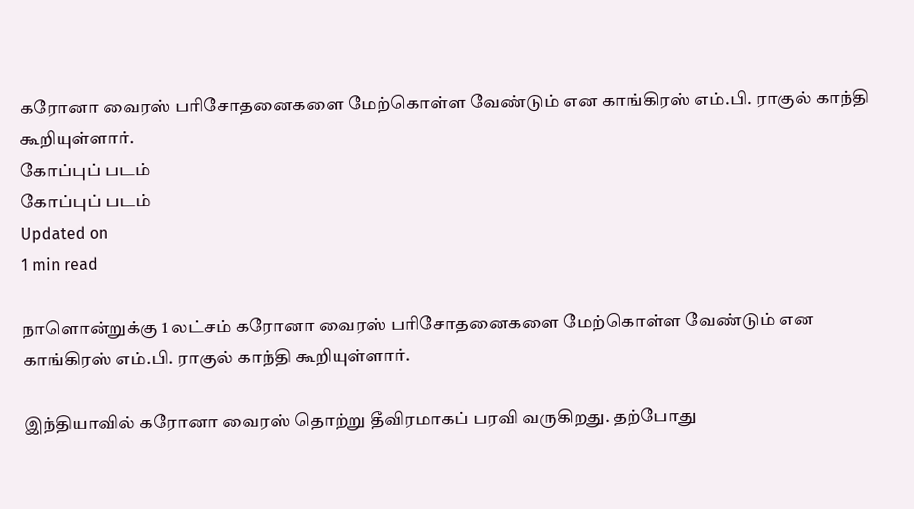கரோனா வைரஸ் பரிசோதனைகளை மேற்கொள்ள வேண்டும் என காங்கிரஸ் எம்.பி. ராகுல் காந்தி கூறியுள்ளார்.
கோப்புப் படம்
கோப்புப் படம்
Updated on
1 min read

நாளொன்றுக்கு 1 லட்சம் கரோனா வைரஸ் பரிசோதனைகளை மேற்கொள்ள வேண்டும் என காங்கிரஸ் எம்.பி. ராகுல் காந்தி கூறியுள்ளார்.

இந்தியாவில் கரோனா வைரஸ் தொற்று தீவிரமாகப் பரவி வருகிறது. தற்போது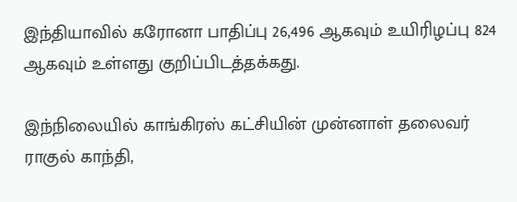இந்தியாவில் கரோனா பாதிப்பு 26,496 ஆகவும் உயிரிழப்பு 824 ஆகவும் உள்ளது குறிப்பிடத்தக்கது.

இந்நிலையில் காங்கிரஸ் கட்சியின் முன்னாள் தலைவர் ராகுல் காந்தி,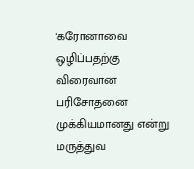'கரோனாவை ஒழிப்பதற்கு விரைவான பரிசோதனை முக்கியமானது என்று மருத்துவ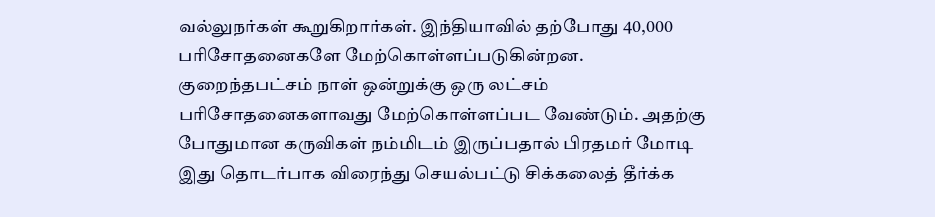வல்லுநர்கள் கூறுகிறார்கள். இந்தியாவில் தற்போது 40,000 பரிசோதனைகளே மேற்கொள்ளப்படுகின்றன. குறைந்தபட்சம் நாள் ஒன்றுக்கு ஒரு லட்சம் பரிசோதனைகளாவது மேற்கொள்ளப்பட வேண்டும். அதற்கு போதுமான கருவிகள் நம்மிடம் இருப்பதால் பிரதமர் மோடி இது தொடர்பாக விரைந்து செயல்பட்டு சிக்கலைத் தீர்க்க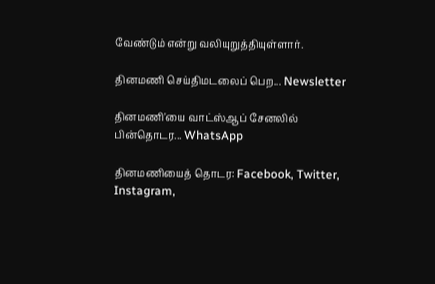வேண்டும் என்று வலியுறுத்தியுள்ளார்.

தினமணி செய்திமடலைப் பெற... Newsletter

தினமணி'யை வாட்ஸ்ஆப் சேனலில் பின்தொடர... WhatsApp

தினமணியைத் தொடர: Facebook, Twitter, Instagram,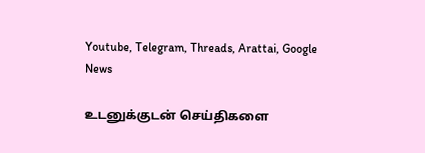Youtube, Telegram, Threads, Arattai, Google News

உடனுக்குடன் செய்திகளை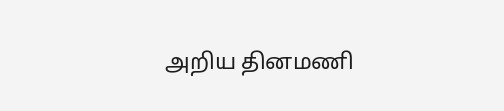அறிய தினமணி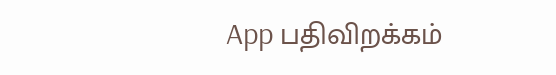App பதிவிறக்கம்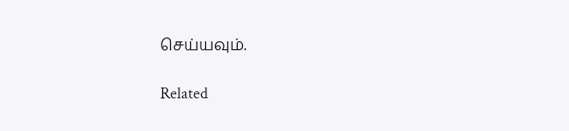செய்யவும்.

Related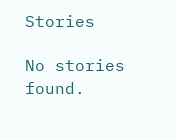Stories

No stories found.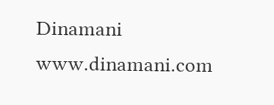Dinamani
www.dinamani.com